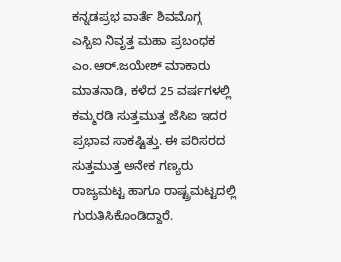ಕನ್ನಡಪ್ರಭ ವಾರ್ತೆ ಶಿವಮೊಗ್ಗ
ಎಸ್ಬಿಐ ನಿವೃತ್ತ ಮಹಾ ಪ್ರಬಂಧಕ ಎಂ.ಆರ್.ಜಯೇಶ್ ಮಾಕಾರು ಮಾತನಾಡಿ, ಕಳೆದ 25 ವರ್ಷಗಳಲ್ಲಿ ಕಮ್ಮರಡಿ ಸುತ್ತಮುತ್ತ ಜೆಸಿಐ ಇದರ ಪ್ರಭಾವ ಸಾಕಷ್ಟಿತ್ತು. ಈ ಪರಿಸರದ ಸುತ್ತಮುತ್ತ ಅನೇಕ ಗಣ್ಯರು ರಾಜ್ಯಮಟ್ಟ ಹಾಗೂ ರಾಷ್ಟ್ರಮಟ್ಟದಲ್ಲಿ ಗುರುತಿಸಿಕೊಂಡಿದ್ದಾರೆ.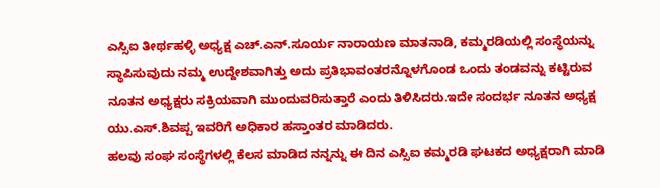ಎಸ್ಸಿಐ ತೀರ್ಥಹಳ್ಳಿ ಅಧ್ಯಕ್ಷ ಎಚ್.ಎನ್.ಸೂರ್ಯ ನಾರಾಯಣ ಮಾತನಾಡಿ, ಕಮ್ಮರಡಿಯಲ್ಲಿ ಸಂಸ್ಥೆಯನ್ನು ಸ್ಥಾಪಿಸುವುದು ನಮ್ಮ ಉದ್ದೇಶವಾಗಿತ್ತು ಅದು ಪ್ರತಿಭಾವಂತರನ್ನೊಳಗೊಂಡ ಒಂದು ತಂಡವನ್ನು ಕಟ್ಟಿರುವ ನೂತನ ಅಧ್ಯಕ್ಷರು ಸಕ್ರಿಯವಾಗಿ ಮುಂದುವರಿಸುತ್ತಾರೆ ಎಂದು ತಿಳಿಸಿದರು.ಇದೇ ಸಂದರ್ಭ ನೂತನ ಅಧ್ಯಕ್ಷ ಯು.ಎಸ್.ಶಿವಪ್ಪ ಇವರಿಗೆ ಅಧಿಕಾರ ಹಸ್ತಾಂತರ ಮಾಡಿದರು.
ಹಲವು ಸಂಘ ಸಂಸ್ಥೆಗಳಲ್ಲಿ ಕೆಲಸ ಮಾಡಿದ ನನ್ನನ್ನು ಈ ದಿನ ಎಸ್ಸಿಐ ಕಮ್ಮರಡಿ ಘಟಕದ ಅಧ್ಯಕ್ಷರಾಗಿ ಮಾಡಿ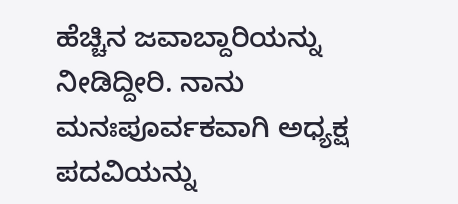ಹೆಚ್ಚಿನ ಜವಾಬ್ದಾರಿಯನ್ನು ನೀಡಿದ್ದೀರಿ. ನಾನು ಮನಃಪೂರ್ವಕವಾಗಿ ಅಧ್ಯಕ್ಷ ಪದವಿಯನ್ನು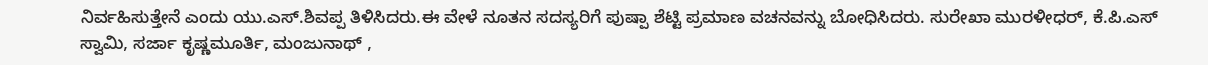ನಿರ್ವಹಿಸುತ್ತೇನೆ ಎಂದು ಯು.ಎಸ್.ಶಿವಪ್ಪ ತಿಳಿಸಿದರು.ಈ ವೇಳೆ ನೂತನ ಸದಸ್ಯರಿಗೆ ಪುಷ್ಪಾ ಶೆಟ್ಟಿ ಪ್ರಮಾಣ ವಚನವನ್ನು ಬೋಧಿಸಿದರು. ಸುರೇಖಾ ಮುರಳೀಧರ್, ಕೆ.ಪಿ.ಎಸ್ ಸ್ವಾಮಿ, ಸರ್ಜಾ ಕೃಷ್ಣಮೂರ್ತಿ, ಮಂಜುನಾಥ್ ,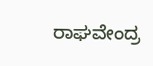ರಾಘವೇಂದ್ರ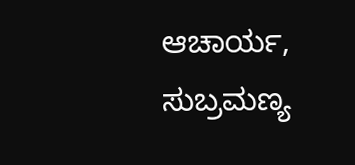ಆಚಾರ್ಯ, ಸುಬ್ರಮಣ್ಯ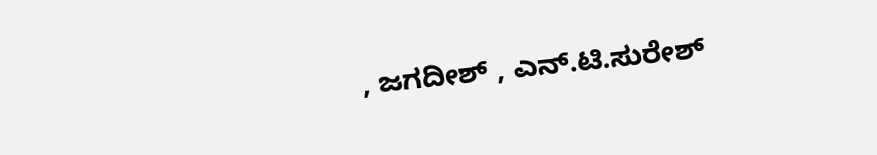, ಜಗದೀಶ್ , ಎನ್.ಟಿ.ಸುರೇಶ್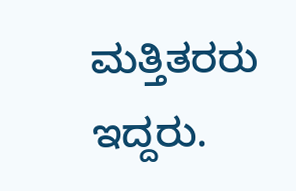ಮತ್ತಿತರರು ಇದ್ದರು.